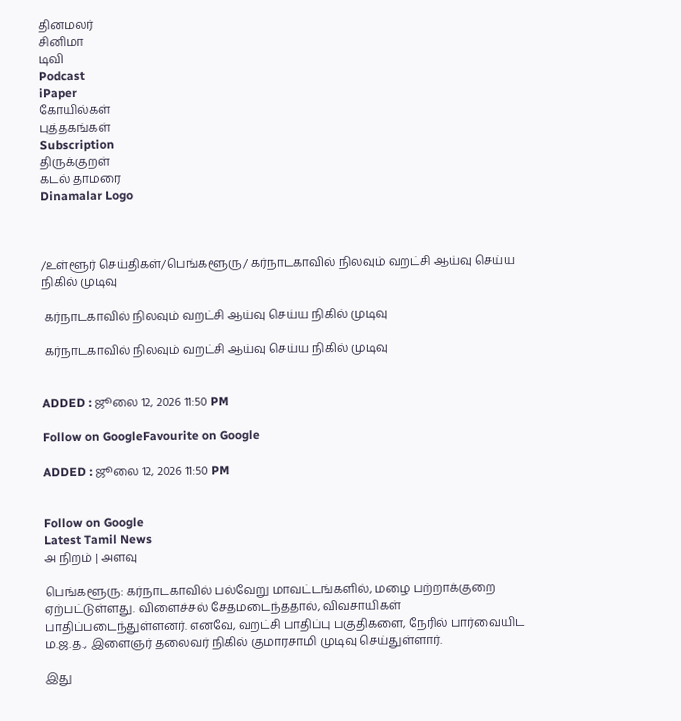தினமலர்
சினிமா
டிவி
Podcast
iPaper
கோயில்கள்
புத்தகங்கள்
Subscription
திருக்குறள்
கடல் தாமரை
Dinamalar Logo



/உள்ளூர் செய்திகள்/பெங்களூரு/ கர்நாடகாவில் நிலவும் வறட்சி ஆய்வு செய்ய நிகில் முடிவு

 கர்நாடகாவில் நிலவும் வறட்சி ஆய்வு செய்ய நிகில் முடிவு

 கர்நாடகாவில் நிலவும் வறட்சி ஆய்வு செய்ய நிகில் முடிவு


ADDED : ஜூலை 12, 2026 11:50 PM

Follow on GoogleFavourite on Google

ADDED : ஜூலை 12, 2026 11:50 PM


Follow on Google
Latest Tamil News
அ நிறம் | அளவு

பெங்களூரு: கர்நாடகாவில் பல்வேறு மாவட்டங்களில், மழை பற்றாக்குறை ஏற்பட்டுள்ளது. விளைச்சல் சேதமடைந்ததால், விவசாயிகள் பாதிப்படைந்துள்ளனர். எனவே, வறட்சி பாதிப்பு பகுதிகளை, நேரில் பார்வையிட ம.ஜ.த., இளைஞர் தலைவர் நிகில் குமாரசாமி முடிவு செய்துள்ளார்.

இது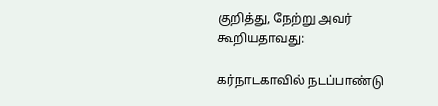குறித்து, நேற்று அவர் கூறியதாவது:

கர்நாடகாவில் நடப்பாண்டு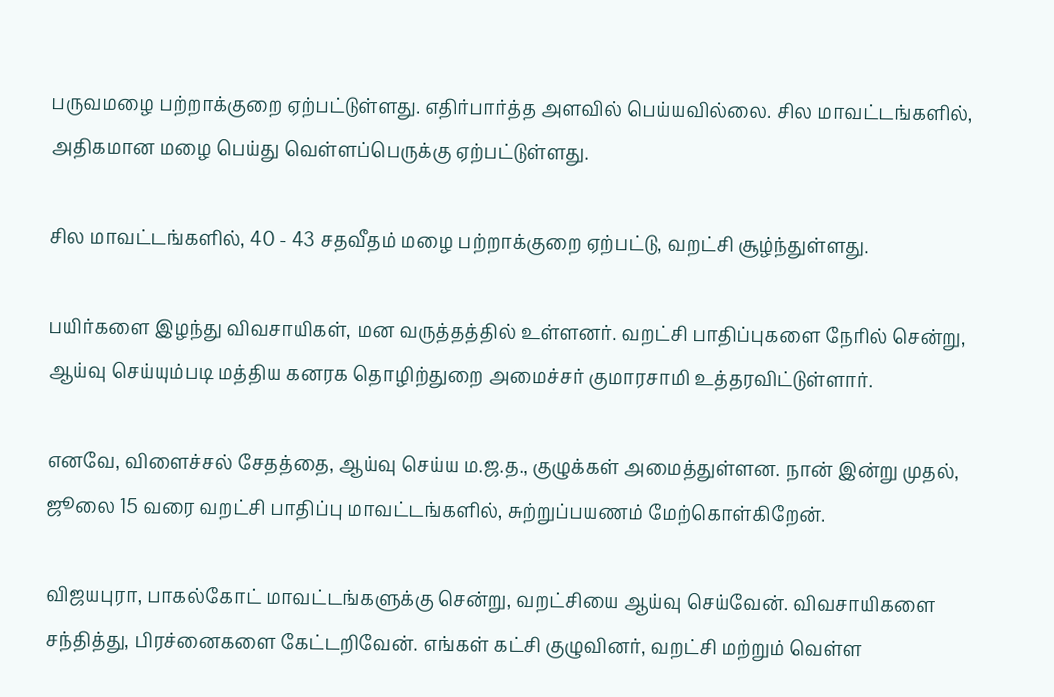பருவமழை பற்றாக்குறை ஏற்பட்டுள்ளது. எதிர்பார்த்த அளவில் பெய்யவில்லை. சில மாவட்டங்களில், அதிகமான மழை பெய்து வெள்ளப்பெருக்கு ஏற்பட்டுள்ளது.

சில மாவட்டங்களில், 40 - 43 சதவீதம் மழை பற்றாக்குறை ஏற்பட்டு, வறட்சி சூழ்ந்துள்ளது.

பயிர்களை இழந்து விவசாயிகள், மன வருத்தத்தில் உள்ளனர். வறட்சி பாதிப்புகளை நேரில் சென்று, ஆய்வு செய்யும்படி மத்திய கனரக தொழிற்துறை அமைச்சர் குமாரசாமி உத்தரவிட்டுள்ளார்.

எனவே, விளைச்சல் சேதத்தை, ஆய்வு செய்ய ம.ஜ.த., குழுக்கள் அமைத்துள்ளன. நான் இன்று முதல், ஜூலை 15 வரை வறட்சி பாதிப்பு மாவட்டங்களில், சுற்றுப்பயணம் மேற்கொள்கிறேன்.

விஜயபுரா, பாகல்கோட் மாவட்டங்களுக்கு சென்று, வறட்சியை ஆய்வு செய்வேன். விவசாயிகளை சந்தித்து, பிரச்னைகளை கேட்டறிவேன். எங்கள் கட்சி குழுவினர், வறட்சி மற்றும் வெள்ள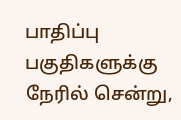பாதிப்பு பகுதிகளுக்கு நேரில் சென்று,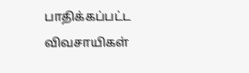பாதிக்கப்பட்ட விவசாயிகள்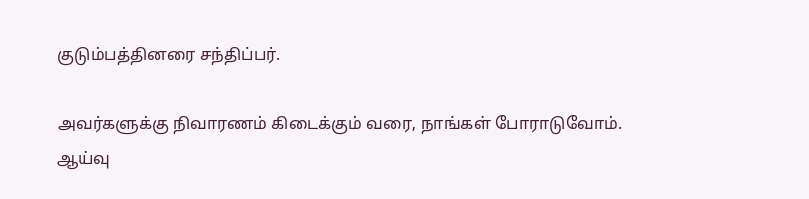குடும்பத்தினரை சந்திப்பர்.

அவர்களுக்கு நிவாரணம் கிடைக்கும் வரை, நாங்கள் போராடுவோம். ஆய்வு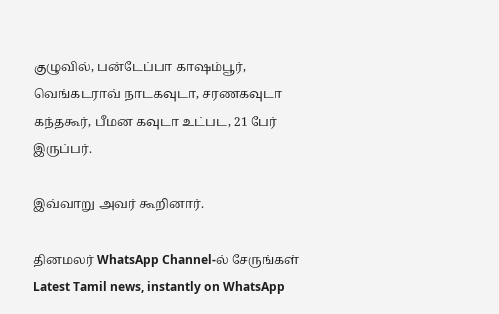குழுவில், பன்டேப்பா காஷம்பூர், வெங்கடராவ் நாடகவுடா, சரணகவுடா கந்தகூர், பீமன கவுடா உட்பட, 21 பேர் இருப்பர்.

இவ்வாறு அவர் கூறினார்.

தினமலர் WhatsApp Channel-ல் சேருங்கள்
Latest Tamil news, instantly on WhatsApp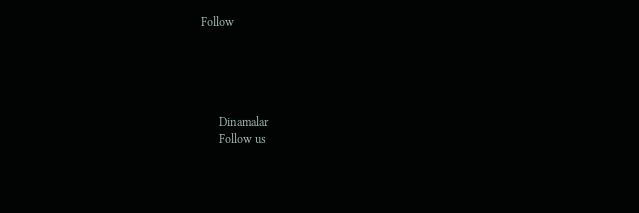Follow





      Dinamalar
      Follow us